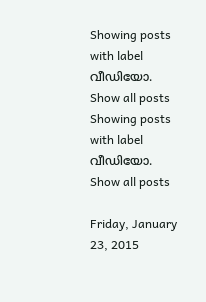Showing posts with label വീഡിയോ. Show all posts
Showing posts with label വീഡിയോ. Show all posts

Friday, January 23, 2015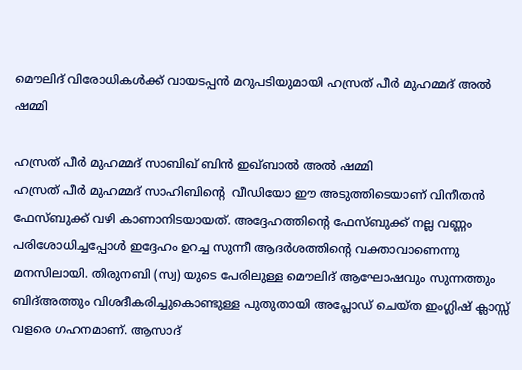മൌലിദ് വിരോധികള്‍ക്ക് വായടപ്പന്‍ മറുപടിയുമായി ഹസ്രത് പീര്‍ മുഹമ്മദ്‌ അല്‍ ഷമ്മി

ഹസ്രത് പീര്‍ മുഹമ്മദ്‌ സാബിഖ് ബിന്‍ ഇഖ്ബാല്‍ അല്‍ ഷമ്മി
ഹസ്രത് പീര്‍ മുഹമ്മദ്‌ സാഹിബിന്‍റെ  വീഡിയോ ഈ അടുത്തിടെയാണ് വിനീതന്‍ ഫേസ്ബുക്ക്‌ വഴി കാണാനിടയായത്. അദ്ദേഹത്തിന്‍റെ ഫേസ്ബുക്ക്‌ നല്ല വണ്ണം പരിശോധിച്ചപ്പോള്‍ ഇദ്ദേഹം ഉറച്ച സുന്നീ ആദര്‍ശത്തിന്‍റെ വക്താവാണെന്നു മനസിലായി. തിരുനബി (സ്വ) യുടെ പേരിലുള്ള മൌലിദ് ആഘോഷവും സുന്നത്തും ബിദ്അത്തും വിശദീകരിച്ചുകൊണ്ടുള്ള പുതുതായി അപ്ലോഡ് ചെയ്ത ഇംഗ്ലിഷ് ക്ലാസ്സ്‌ വളരെ ഗഹനമാണ്. ആസാദ്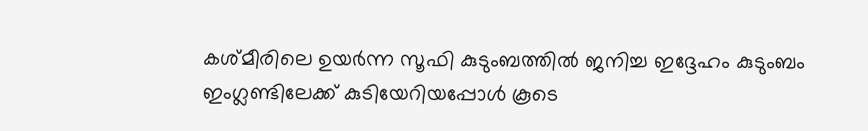കശ്മീരിലെ ഉയര്‍ന്ന സൂഫി കുടുംബത്തില്‍ ജനിച്ച ഇദ്ദേഹം കുടുംബം ഇംഗ്ലണ്ടിലേക്ക് കുടിയേറിയപ്പോള്‍ കൂടെ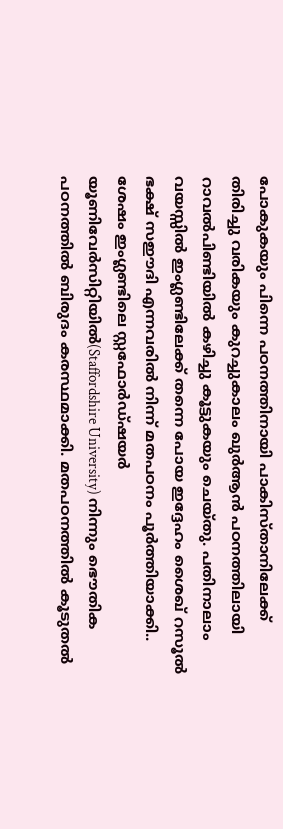പോകുകയും പിന്നെ പഠനത്തിനായി പാകിസ്താനിലേക്ക് തിരിച്ചു വരികയും കുറച്ചുകാലം ഖുര്‍ആന്‍ പഠനത്തിലായി റാവല്‍പിണ്ടിയില്‍ കഴിച്ചു കൂട്ടുകയും ചെയ്തു. പതിനാലാം വയസ്സില്‍ ഇംഗ്ലണ്ടിലേക്ക് തന്നെ പോയ ഇദ്ദേഹം ശൈഖ് റസൂല്‍ ഭക്ഷ് സഈദി എന്നവരില്‍ നിന്ന് മതപഠനം പൂര്‍ത്തിയാക്കി.. ശേഷം ഇംഗ്ലണ്ടിലെ സ്റ്റഫോര്‍ഡ്ഷയര്‍ യൂണിവേര്‍‌സിറ്റിയില്‍(Staffordshire University) നിന്നും ഭൌതിക പഠനത്തില്‍ ബിരുദം കരസ്ഥമാക്കി. മതപഠനത്തില്‍ കൂടുതല്‍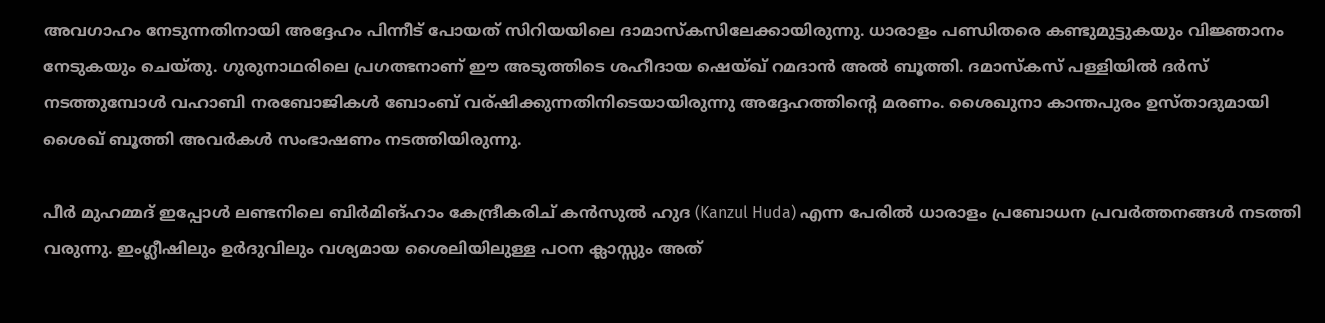അവഗാഹം നേടുന്നതിനായി അദ്ദേഹം പിന്നീട് പോയത് സിറിയയിലെ ദാമാസ്കസിലേക്കായിരുന്നു. ധാരാളം പണ്ഡിതരെ കണ്ടുമുട്ടുകയും വിജ്ഞാനം നേടുകയും ചെയ്തു. ഗുരുനാഥരിലെ പ്രഗത്ഭനാണ് ഈ അടുത്തിടെ ശഹീദായ ഷെയ്ഖ് റമദാന്‍ അല്‍ ബൂത്തി. ദമാസ്കസ് പള്ളിയില്‍ ദര്‍സ് നടത്തുമ്പോള്‍ വഹാബി നരബോജികള്‍ ബോംബ്‌ വര്ഷിക്കുന്നതിനിടെയായിരുന്നു അദ്ദേഹത്തിന്‍റെ മരണം. ശൈഖുനാ കാന്തപുരം ഉസ്താദുമായി ശൈഖ് ബൂത്തി അവര്‍കള്‍ സംഭാഷണം നടത്തിയിരുന്നു.

പീര്‍ മുഹമ്മദ്‌ ഇപ്പോള്‍ ലണ്ടനിലെ ബിര്‍മിങ്ഹാം കേന്ദ്രീകരിച് കന്‍സുല്‍ ഹുദ (Kanzul Huda) എന്ന പേരില്‍ ധാരാളം പ്രബോധന പ്രവര്‍ത്തനങ്ങള്‍ നടത്തി വരുന്നു. ഇംഗ്ലീഷിലും ഉര്‍ദുവിലും വശ്യമായ ശൈലിയിലുള്ള പഠന ക്ലാസ്സും അത്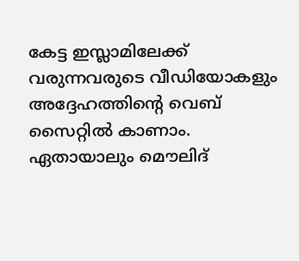കേട്ട ഇസ്ലാമിലേക്ക് വരുന്നവരുടെ വീഡിയോകളും അദ്ദേഹത്തിന്‍റെ വെബ്‌ സൈറ്റില്‍ കാണാം. ഏതായാലും മൌലിദ്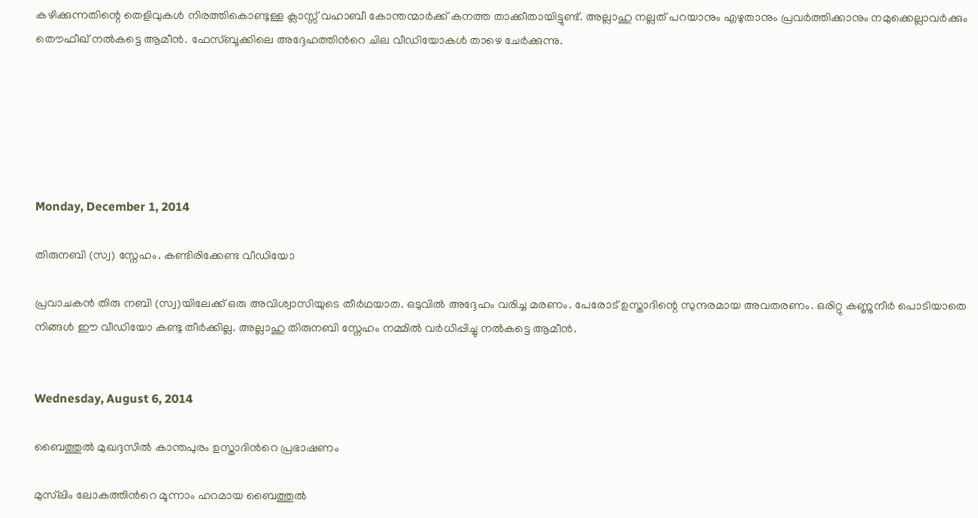കഴിക്കുന്നതിന്റെ തെളിവുകള്‍ നിരത്തികൊണ്ടുള്ള ക്ലാസ്സ് വഹാബീ കോന്തന്മാര്‍ക്ക് കനത്ത താക്കീതായിട്ടുണ്ട്. അല്ലാഹു നല്ലത് പറയാനും എഴുതാനും പ്രവര്‍ത്തിക്കാനും നമുക്കെല്ലാവര്‍ക്കും തൌഫീഖ് നല്‍കട്ടെ ആമീന്‍. ഫേസ്ബൂക്കിലെ അദ്ദേഹത്തിന്‍റെ ചില വീഡിയോകള്‍ താഴെ ചേര്‍ക്കുന്നു.






Monday, December 1, 2014

തിരുനബി (സ്വ) സ്നേഹം. കണ്ടിരിക്കേണ്ട വീഡിയോ

പ്രവാചകന്‍ തിരു നബി (സ്വ)യിലേക്ക് ഒരു അവിശ്വാസിയുടെ തീര്‍ഥയാത. ഒടുവില്‍ അദ്ദേഹം വരിച്ച മരണം. പേരോട് ഉസ്താദിന്റെ സുന്ദരമായ അവതരണം. ഒരിറ്റു കണ്ണുനീര്‍ പൊടിയാതെ നിങ്ങള്‍ ഈ വീഡിയോ കണ്ടു തീര്‍ക്കില്ല. അല്ലാഹു തിരുനബി സ്നേഹം നമ്മില്‍ വര്‍ധിപ്പിച്ചു നല്‍കട്ടെ ആമീന്‍.


Wednesday, August 6, 2014

ബൈത്തുല്‍ മുഖദ്ദസില്‍ കാന്തപുരം ഉസ്താദിന്‍റെ പ്രഭാഷണം

മുസ്‌ലിം ലോകത്തിന്‍റെ മൂന്നാം ഹറമായ ബൈത്തുല്‍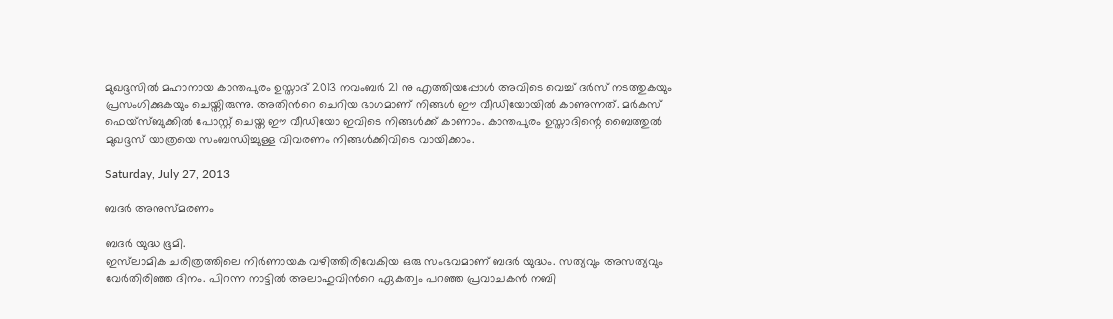മുഖദ്ദസില്‍ മഹാനായ കാന്തപുരം ഉസ്താദ് 2013 നവംബര്‍ 21 നു എത്തിയപ്പോള്‍ അവിടെ വെച്ച് ദര്‍സ് നടത്തുകയും പ്രസംഗിക്കുകയും ചെയ്തിരുന്നു. അതിന്‍റെ ചെറിയ ഭാഗമാണ് നിങ്ങള്‍ ഈ വീഡിയോയില്‍ കാണുന്നത്. മര്‍കസ് ഫെയ്സ്ബുക്കില്‍ പോസ്റ്റ്‌ ചെയ്ത ഈ വീഡിയോ ഇവിടെ നിങ്ങള്‍ക്ക് കാണാം. കാന്തപുരം ഉസ്താദിന്റെ ബൈത്തുല്‍ മുഖദ്ദസ് യാത്രയെ സംബന്ധിച്ചുള്ള വിവരണം നിങ്ങള്‍ക്കിവിടെ വായിക്കാം.

Saturday, July 27, 2013

ബദര്‍ അനുസ്മരണം

ബദര്‍ യുദ്ധ ഭൂമി.
ഇസ്‌ലാമിക ചരിത്രത്തിലെ നിര്‍ണായക വഴിത്തിരിവേകിയ ഒരു സംഭവമാണ് ബദര്‍ യുദ്ധം. സത്യവും അസത്യവും വേര്‍തിരിഞ്ഞ ദിനം. പിറന്ന നാട്ടില്‍ അലാഹുവിന്‍റെ ഏകത്വം പറഞ്ഞ പ്രവാചകന്‍ നബി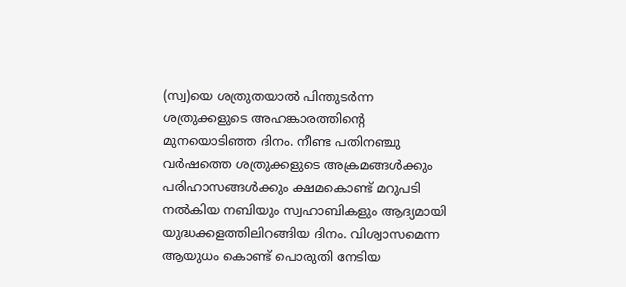(സ്വ)യെ ശത്രുതയാല്‍ പിന്തുടര്‍ന്ന ശത്രുക്കളുടെ അഹങ്കാരത്തിന്‍റെ മുനയൊടിഞ്ഞ ദിനം. നീണ്ട പതിനഞ്ചു വര്‍ഷത്തെ ശത്രുക്കളുടെ അക്രമങ്ങള്‍ക്കും പരിഹാസങ്ങള്‍ക്കും ക്ഷമകൊണ്ട്‌ മറുപടി നല്‍കിയ നബിയും സ്വഹാബികളും ആദ്യമായി യുദ്ധക്കളത്തിലിറങ്ങിയ ദിനം. വിശ്വാസമെന്ന ആയുധം കൊണ്ട് പൊരുതി നേടിയ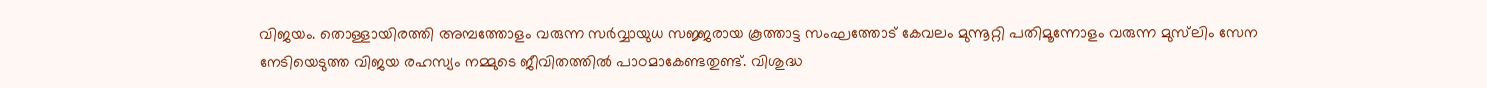വിജയം. തൊള്ളായിരത്തി അമ്പത്തോളം വരുന്ന സര്‍വ്വായുധ സജ്ജരായ കൂത്താട്ട സംഘത്തോട് കേവലം മുന്നൂറ്റി പതിമൂന്നോളം വരുന്ന മുസ്‌ലിം സേന നേടിയെടുത്ത വിജയ രഹസ്യം നമ്മുടെ ജീവിതത്തില്‍ പാഠമാകേണ്ടതുണ്ട്. വിശുദ്ധ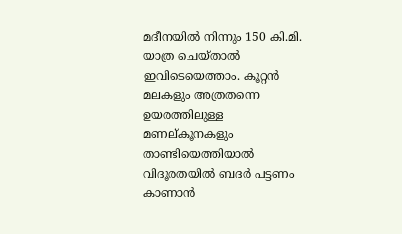മദീനയില്‍ നിന്നും 150 കി.മി. യാത്ര ചെയ്‌താല്‍ ഇവിടെയെത്താം. കൂറ്റന്‍ മലകളും അത്രതന്നെ ഉയരത്തിലുള്ള മണല്കൂനകളും താണ്ടിയെത്തിയാല്‍ വിദൂരതയില്‍ ബദര്‍ പട്ടണം കാണാന്‍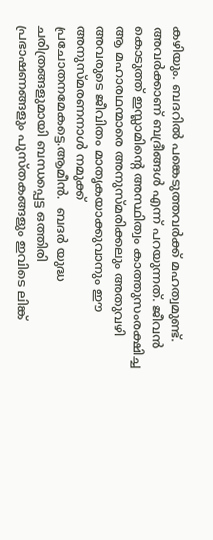കഴിയും. ബദറില്‍ പങ്കെടുത്തവര്‍ക്ക് മഹത്വമുണ്ട്. അവര്‍ക്കാണ് ബദ്രീങ്ങള്‍ എന്ന് പറയുന്നത്. ജീവന്‍ കൊടുത്ത് ഇസ്ലാമിന്‍റെ അസ്ഥിത്വം കാത്തുസംരക്ഷിച്ച ആ മഹാരഥന്മാരെ അനുസ്മരിക്കലും അതുവഴി അവരുടെ ജീവിതം മാതൃകയാക്കുവാനും ഈ അനുസ്മരണനാള്‍ നമുക്ക് പ്രചോതനമേകട്ടെ.ആമീന്‍.  ബദര്‍ യുദ്ധ ചരിത്രങ്ങളുമായി ബന്ധപ്പെട്ട ഒത്തിരി പ്രഭാഷണങ്ങളും പുസ്തകങ്ങളും ഇവിടെ ലിങ്ക്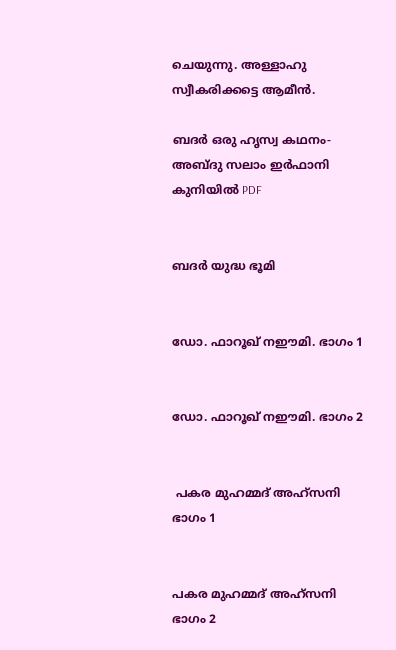ചെയുന്നു. അള്ളാഹു സ്വീകരിക്കട്ടെ ആമീന്‍.

ബദര്‍ ഒരു ഹൃസ്വ കഥനം- അബ്ദു സലാം ഇര്‍ഫാനി കുനിയില്‍ PDF


ബദര്‍ യുദ്ധ ഭൂമി


ഡോ. ഫാറൂഖ് നഈമി. ഭാഗം 1


ഡോ. ഫാറൂഖ് നഈമി. ഭാഗം 2


 പകര മുഹമ്മദ്‌ അഹ്സനി ഭാഗം 1


പകര മുഹമ്മദ്‌ അഹ്സനി ഭാഗം 2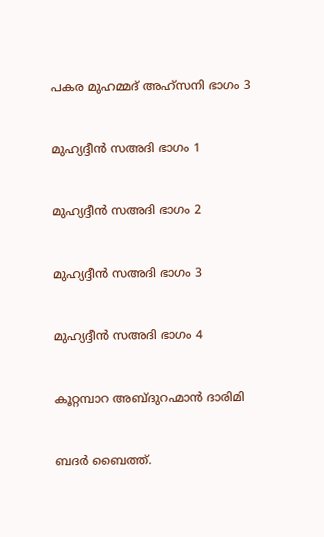പകര മുഹമ്മദ്‌ അഹ്സനി ഭാഗം 3


മുഹ്യദ്ദീന്‍ സഅദി ഭാഗം 1


മുഹ്യദ്ദീന്‍ സഅദി ഭാഗം 2


മുഹ്യദ്ദീന്‍ സഅദി ഭാഗം 3


മുഹ്യദ്ദീന്‍ സഅദി ഭാഗം 4


കൂറ്റമ്പാറ അബ്ദുറഹ്മാന്‍ ദാരിമി


ബദര്‍ ബൈത്ത്.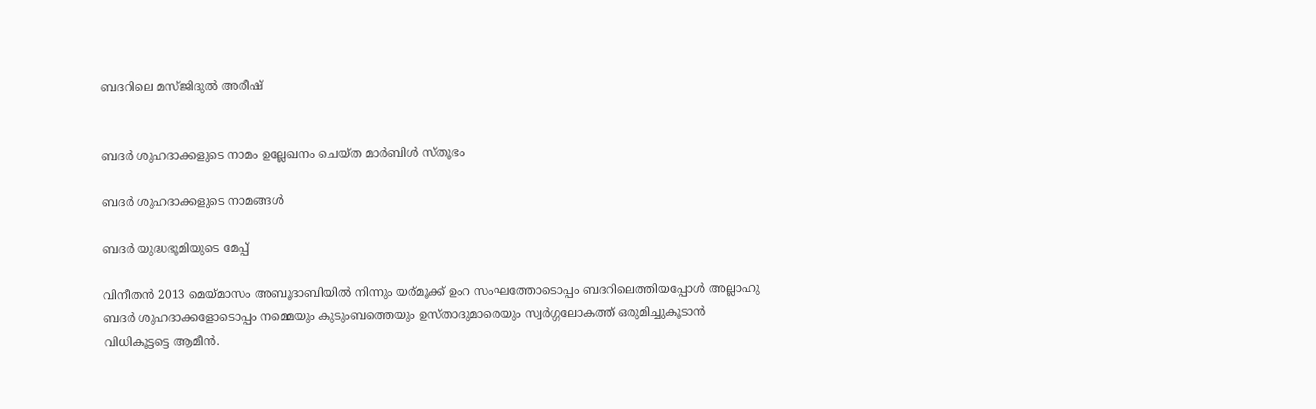ബദറിലെ മസ്ജിദുല്‍ അരീഷ്


ബദര്‍ ശുഹദാക്കളുടെ നാമം ഉല്ലേഖനം ചെയ്ത മാര്‍ബിള്‍ സ്തൂഭം

ബദര്‍ ശുഹദാക്കളുടെ നാമങ്ങള്‍

ബദര്‍ യുദ്ധഭൂമിയുടെ മേപ്പ്

വിനീതന്‍ 2013 മെയ്മാസം അബൂദാബിയില്‍ നിന്നും യര്മൂക്ക് ഉംറ സംഘത്തോടൊപ്പം ബദറിലെത്തിയപ്പോള്‍ അല്ലാഹു ബദര്‍ ശുഹദാക്കളോടൊപ്പം നമ്മെയും കുടുംബത്തെയും ഉസ്താദുമാരെയും സ്വര്‍ഗ്ഗലോകത്ത് ഒരുമിച്ചുകൂടാന്‍ വിധികൂട്ടട്ടെ ആമീന്‍.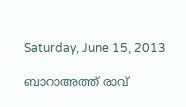Saturday, June 15, 2013

ബാറാഅത്ത് രാവ്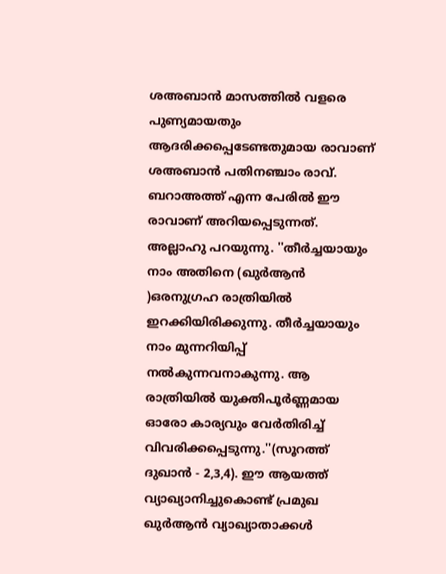ശഅബാന്‍ മാസത്തില്‍ വളരെ പുണ്യമായതും ആദരിക്കപ്പെടേണ്ടതുമായ രാവാണ് ശഅബാന്‍ പതിനഞ്ചാം രാവ്‌. ബറാഅത്ത് എന്ന പേരില്‍ ഈ രാവാണ് അറിയപ്പെടുന്നത്. അല്ലാഹു പറയുന്നു. ''തീര്‍ച്ചയായും നാം അതിനെ (ഖുര്‍ആന്‍ )ഒരനുഗ്രഹ രാത്രിയില്‍ ഇറക്കിയിരിക്കുന്നു. തീര്‍ച്ചയായും നാം മുന്നറിയിപ്പ് നല്‍കുന്നവനാകുന്നു. ആ രാത്രിയില്‍ യുക്തിപൂര്‍ണ്ണമായ ഓരോ കാര്യവും വേര്‍തിരിച്ച് വിവരിക്കപ്പെടുന്നു.''(സൂറത്ത് ദുഖാന്‍ - 2,3,4). ഈ ആയത്ത് വ്യാഖ്യാനിച്ചുകൊണ്ട് പ്രമുഖ ഖുര്‍ആന്‍ വ്യാഖ്യാതാക്കള്‍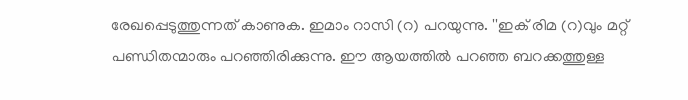രേഖപ്പെടുത്തുന്നത് കാണുക. ഇമാം റാസി (റ) പറയുന്നു. ''ഇക് രിമ (റ)വും മറ്റ് പണ്ഡിതന്മാരും പറഞ്ഞിരിക്കുന്നു. ഈ ആയത്തില്‍ പറഞ്ഞ ബറക്കത്തുള്ള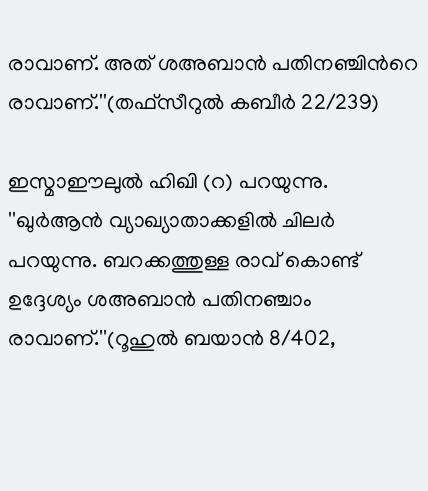രാവാണ്. അത് ശഅബാന്‍ പതിനഞ്ചിന്‍റെ രാവാണ്.''(തഫ്സീറുല്‍ കബീര്‍ 22/239)

ഇസ്മാഈലുല്‍ ഹിഖി (റ) പറയുന്നു. ''ഖുര്‍ആന്‍ വ്യാഖ്യാതാക്കളില്‍ ചിലര്‍ പറയുന്നു. ബറക്കത്തുള്ള രാവ്‌ കൊണ്ട് ഉദ്ദേശ്യം ശഅബാന്‍ പതിനഞ്ചാം രാവാണ്.''(റൂഹുല്‍ ബയാന്‍ 8/402,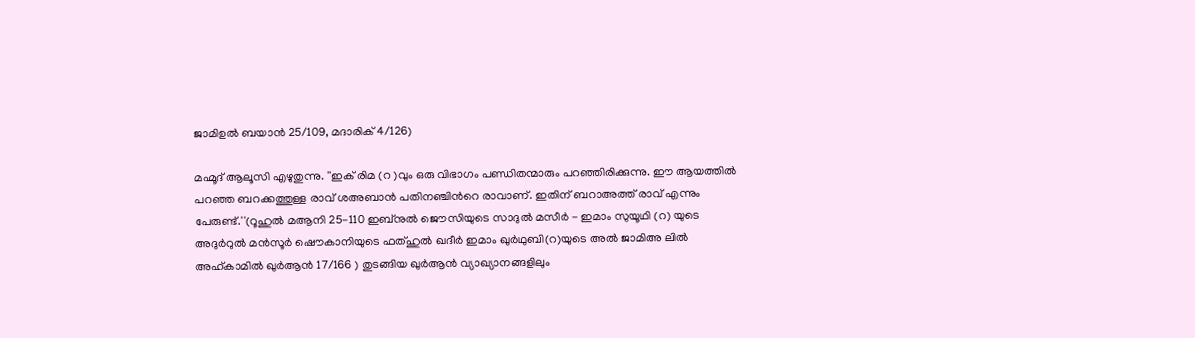ജാമിഉല്‍ ബയാന്‍ 25/109, മദാരിക് 4/126)

മഹ്മൂദ് ആലൂസി എഴുതുന്നു. ''ഇക് രിമ (റ )വും ഒരു വിഭാഗം പണ്ഡിതന്മാരും പറഞ്ഞിരിക്കുന്നു. ഈ ആയത്തില്‍ പറഞ്ഞ ബറക്കത്തുള്ള രാവ്‌ ശഅബാന്‍ പതിനഞ്ചിന്‍റെ രാവാണ്. ഇതിന് ബറാഅത്ത് രാവ്‌ എന്നും പേരുണ്ട്.''(റൂഹുല്‍ മആനി 25-110 ഇബ്നുല്‍ ജൌസിയുടെ സാദുല്‍ മസീര്‍ - ഇമാം സുയൂഥി (റ) യുടെ അദുര്‍റുല്‍ മന്‍സൂര്‍ ഷൌകാനിയുടെ ഫത്‌ഹുല്‍ ഖദീര്‍ ഇമാം ഖുര്‍ഥുബി(റ)യുടെ അല്‍ ജാമിഅ ലില്‍ അഹ്കാമില്‍ ഖുര്‍ആന്‍ 17/166 ) തുടങ്ങിയ ഖുര്‍ആന്‍ വ്യാഖ്യാനങ്ങളിലും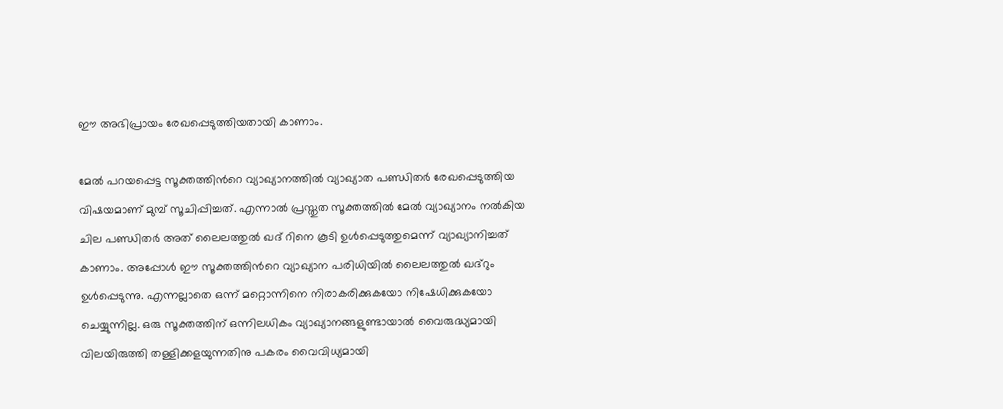ഈ അഭിപ്രായം രേഖപ്പെടുത്തിയതായി കാണാം.

മേല്‍ പറയപ്പെട്ട സൂക്തത്തിന്‍റെ വ്യാഖ്യാനത്തില്‍ വ്യാഖ്യാത പണ്ഡിതര്‍ രേഖപ്പെടുത്തിയ വിഷയമാണ് മുമ്പ്‌ സൂചിപ്പിച്ചത്. എന്നാല്‍ പ്രസ്തുത സൂക്തത്തില്‍ മേല്‍ വ്യാഖ്യാനം നല്‍കിയ ചില പണ്ഡിതര്‍ അത് ലൈലത്തുല്‍ ഖദ് റിനെ കൂടി ഉള്‍പ്പെടുത്തുമെന്ന് വ്യാഖ്യാനിച്ചത് കാണാം. അപ്പോള്‍ ഈ സൂക്തത്തിന്‍റെ വ്യാഖ്യാന പരിധിയില്‍ ലൈലത്തുല്‍ ഖദ്‌റും ഉള്‍പ്പെടുന്നു. എന്നല്ലാതെ ഒന്ന് മറ്റൊന്നിനെ നിരാകരിക്കുകയോ നിഷേധിക്കുകയോ ചെയ്യുന്നില്ല. ഒരു സൂക്തത്തിന് ഒന്നിലധികം വ്യാഖ്യാനങ്ങളുണ്ടായാല്‍ വൈരുദ്ധ്യമായി വിലയിരുത്തി തള്ളിക്കളയുന്നതിനു പകരം വൈവിധ്യമായി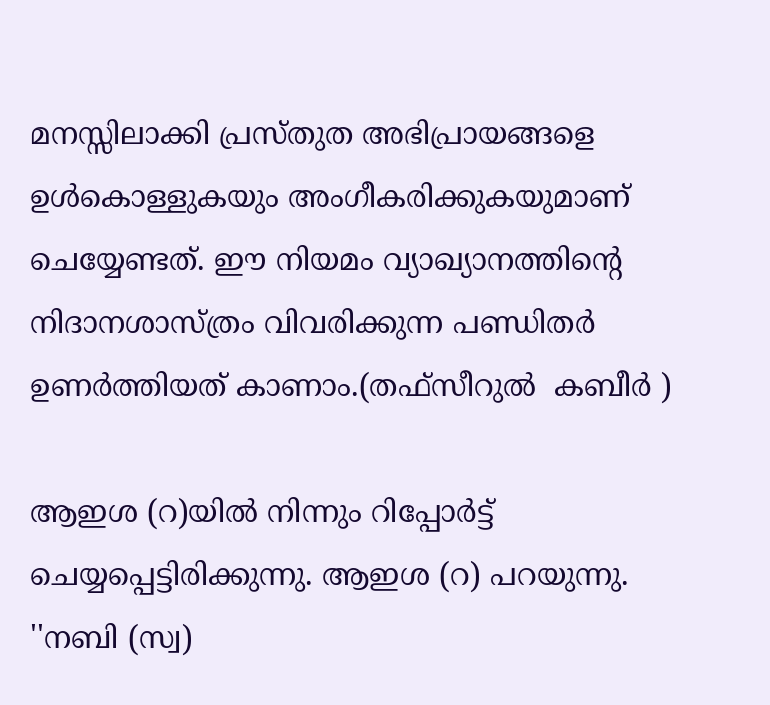മനസ്സിലാക്കി പ്രസ്തുത അഭിപ്രായങ്ങളെ ഉള്‍കൊള്ളുകയും അംഗീകരിക്കുകയുമാണ് ചെയ്യേണ്ടത്. ഈ നിയമം വ്യാഖ്യാനത്തിന്‍റെ നിദാനശാസ്ത്രം വിവരിക്കുന്ന പണ്ഡിതര്‍ ഉണര്‍ത്തിയത് കാണാം.(തഫ്സീറുല്‍  കബീര്‍ )

ആഇശ (റ)യില്‍ നിന്നും റിപ്പോര്‍ട്ട് ചെയ്യപ്പെട്ടിരിക്കുന്നു. ആഇശ (റ) പറയുന്നു. ''നബി (സ്വ)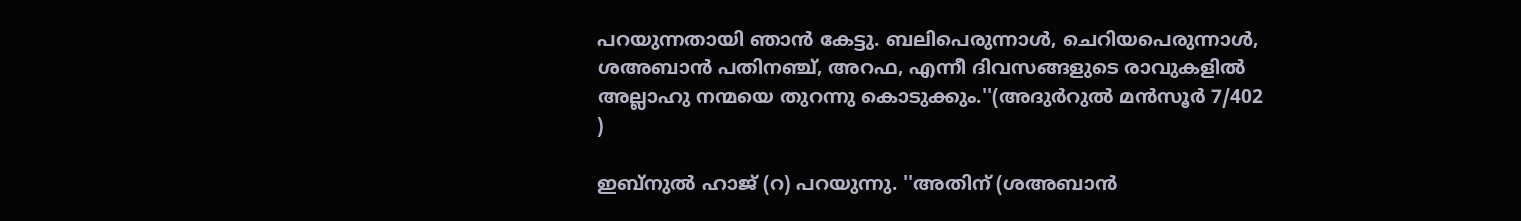പറയുന്നതായി ഞാന്‍ കേട്ടു. ബലിപെരുന്നാള്‍, ചെറിയപെരുന്നാള്‍, ശഅബാന്‍ പതിനഞ്ച്, അറഫ, എന്നീ ദിവസങ്ങളുടെ രാവുകളില്‍ അല്ലാഹു നന്മയെ തുറന്നു കൊടുക്കും.''(അദുര്‍റുല്‍ മന്‍സൂര്‍ 7/402 )

ഇബ്നുല്‍ ഹാജ് (റ) പറയുന്നു. ''അതിന് (ശഅബാന്‍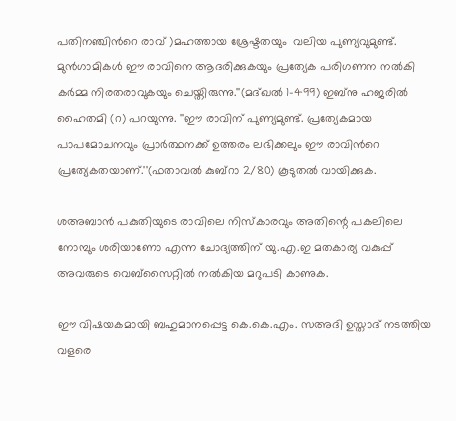പതിനഞ്ചിന്‍റെ രാവ് )മഹത്തായ ശ്രേഷ്ടതയും  വലിയ പുണ്യവുമുണ്ട്. മുന്‍ഗാമികള്‍ ഈ രാവിനെ ആദരിക്കുകയും പ്രത്യേക പരിഗണന നല്‍കി കര്‍മ്മ നിരതരാവുകയും ചെയ്തിരുന്നു.''(മദ്ഖല്‍ 1-499) ഇബ്നു ഹജരില്‍ ഹൈതമി (റ) പറയുന്നു. ''ഈ രാവിന് പുണ്യമുണ്ട്. പ്രത്യേകമായ പാപമോചനവും പ്രാര്‍ത്ഥനക്ക് ഉത്തരം ലഭിക്കലും ഈ രാവിന്‍റെ പ്രത്യേകതയാണ്.''(ഫതാവല്‍ കുബ്റാ 2/80) കൂടുതല്‍ വായിക്കുക.

ശഅബാന്‍ പകുതിയുടെ രാവിലെ നിസ്കാരവും അതിന്റെ പകലിലെ നോമ്പും ശരിയാണോ എന്ന ചോദ്യത്തിന് യു.എ.ഇ മതകാര്യ വകുപ്പ്‌ അവരുടെ വെബ്സൈറ്റില്‍ നല്‍കിയ മറുപടി കാണുക.

ഈ വിഷയകമായി ബഹുമാനപ്പെട്ട കെ.കെ.എം. സഅദി ഉസ്താദ് നടത്തിയ വളരെ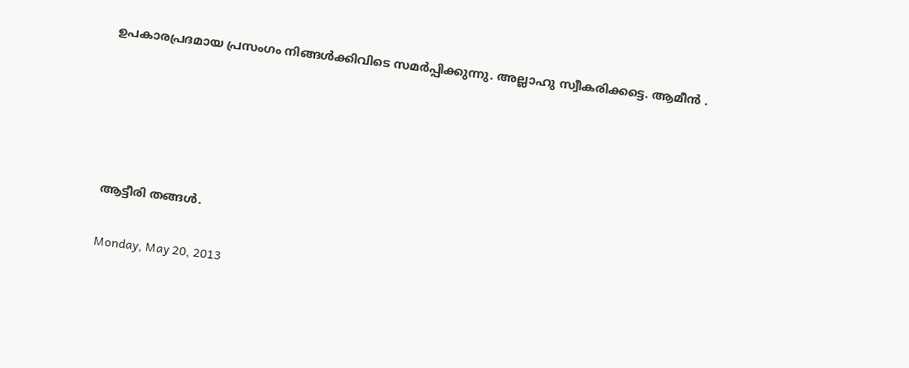ഉപകാരപ്രദമായ പ്രസംഗം നിങ്ങള്‍ക്കിവിടെ സമര്‍പ്പിക്കുന്നു. അല്ലാഹു സ്വീകരിക്കട്ടെ. ആമീന്‍ .





ആട്ടീരി തങ്ങള്‍.

Monday, May 20, 2013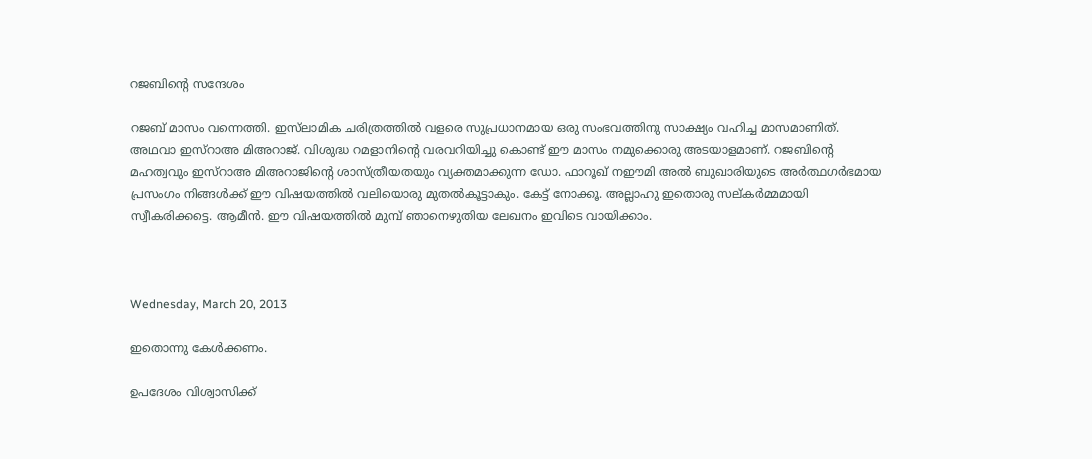റജബിന്‍റെ സന്ദേശം

റജബ് മാസം വന്നെത്തി. ഇസ്‌ലാമിക ചരിത്രത്തില്‍ വളരെ സുപ്രധാനമായ ഒരു സംഭവത്തിനു സാക്ഷ്യം വഹിച്ച മാസമാണിത്. അഥവാ ഇസ്റാഅ മിഅറാജ്. വിശുദ്ധ റമളാനിന്‍റെ വരവറിയിച്ചു കൊണ്ട് ഈ മാസം നമുക്കൊരു അടയാളമാണ്. റജബിന്‍റെ മഹത്വവും ഇസ്റാഅ മിഅറാജിന്‍റെ ശാസ്ത്രീയതയും വ്യക്തമാക്കുന്ന ഡോ. ഫാറൂഖ് നഈമി അല്‍ ബുഖാരിയുടെ അര്‍ത്ഥഗര്‍ഭമായ പ്രസംഗം നിങ്ങള്‍ക്ക് ഈ വിഷയത്തില്‍ വലിയൊരു മുതല്‍കൂട്ടാകും. കേട്ട് നോക്കൂ. അല്ലാഹു ഇതൊരു സല്കര്‍മ്മമായി സ്വീകരിക്കട്ടെ. ആമീന്‍. ഈ വിഷയത്തില്‍ മുമ്പ് ഞാനെഴുതിയ ലേഖനം ഇവിടെ വായിക്കാം.



Wednesday, March 20, 2013

ഇതൊന്നു കേള്‍ക്കണം.

ഉപദേശം വിശ്വാസിക്ക്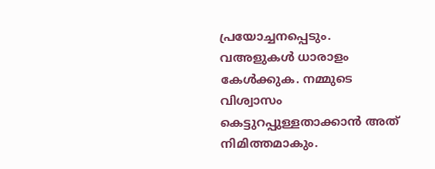പ്രയോച്ചനപ്പെടും. വഅളുകള്‍ ധാരാളം കേള്‍ക്കുക. നമ്മുടെ വിശ്വാസം കെട്ടുറപ്പുള്ളതാക്കാന്‍ അത് നിമിത്തമാകും.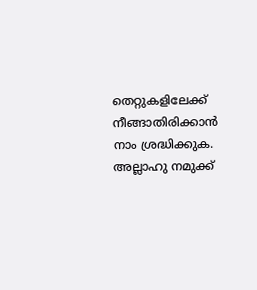തെറ്റുകളിലേക്ക് നീങ്ങാതിരിക്കാന്‍ നാം ശ്രദ്ധിക്കുക. അല്ലാഹു നമുക്ക്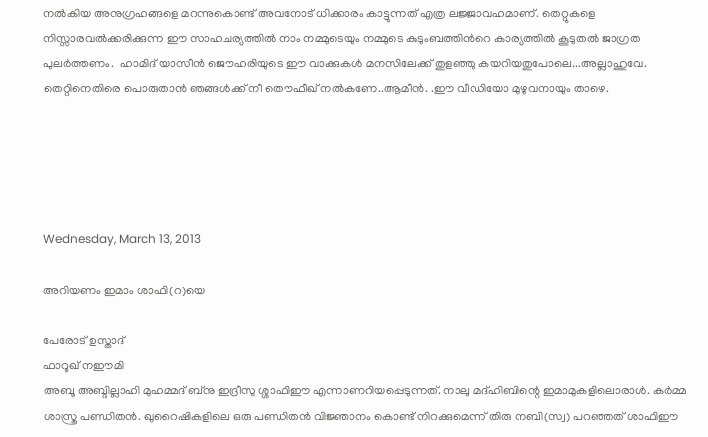നല്‍കിയ അനുഗ്രഹങ്ങളെ മറന്നുകൊണ്ട് അവനോട് ധിക്കാരം കാട്ടുന്നത് എത്ര ലജ്ജാവഹമാണ്. തെറ്റുകളെ നിസ്സാരവല്‍ക്കരിക്കുന്ന ഈ സാഹചര്യത്തില്‍ നാം നമ്മുടെയും നമ്മുടെ കുടുംബത്തിന്‍റെ കാര്യത്തില്‍ കൂടുതല്‍ ജാഗ്രത പുലര്‍ത്തണം.  ഹാമിദ് യാസീന്‍ ജൌഹരിയുടെ ഈ വാക്കുകള്‍ മനസിലേക്ക് തുളഞ്ഞു കയറിയതുപോലെ...അല്ലാഹുവേ. തെറ്റിനെതിരെ പൊരുതാന്‍ ഞങ്ങള്‍ക്ക് നീ തൌഫീഖ് നല്‍കണേ..ആമീന്‍. .ഈ വീഡിയോ മുഴുവനായും താഴെ.





Wednesday, March 13, 2013

അറിയണം ഇമാം ശാഫി(റ)യെ

പേരോട് ഉസ്താദ്‌
ഫാറൂഖ് നഈമി
അബൂ അബ്ദില്ലാഹി മുഹമ്മദ് ബ്നു ഇദ്രീസു ശ്ശാഫിഈ എന്നാണറിയപ്പെടുന്നത്. നാലു മദ്ഹിബിന്റെ ഇമാമുകളിലൊരാള്‍. കര്‍മ്മ ശാസ്ത്ര പണ്ഡിതന്‍. ഖുറൈഷികളിലെ ഒരു പണ്ഡിതന്‍ വിജ്ഞാനം കൊണ്ട് നിറക്കുമെന്ന് തിരു നബി(സ്വ) പറഞ്ഞത് ശാഫിഈ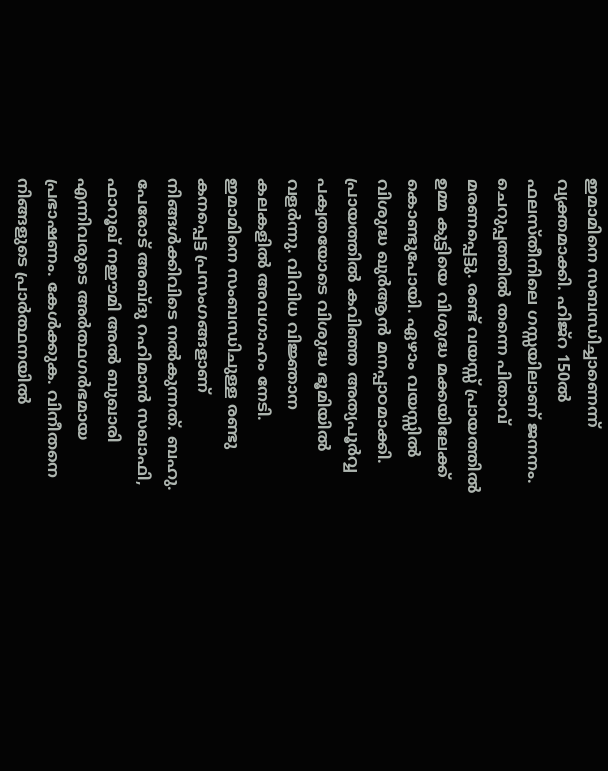ഇമാമിനെ സബന്ധിച്ചാണെന്ന് വ്യക്തമാക്കി. ഹിജ്റ 150ല്‍ ഫലസ്തീനിലെ ഗസ്സയിലാണ് ജനനം. ചെറുപ്പത്തില്‍ തന്നെ പിതാവ് മരണപ്പെട്ടു. രണ്ട് വയസ്സ് പ്രായത്തില്‍ ഉമ്മ കുട്ടിയെ വിശുദ്ധ മക്കയിലേക്ക് കൊണ്ടുപോയി. ഏഴാം വയസ്സില്‍ വിശുദ്ധ ഖുര്‍ആന്‍ മനപ്പാഠമാക്കി. പ്രായത്തില്‍ കവിഞ്ഞ അത്യപൂര്‍വ്വ പക്വതയോടെ വിശുദ്ധ ഭൂമിയില്‍ വളര്‍ന്നു. വിവിധ വിജ്ഞാന കലകളില്‍ അവഗാഹം നേടി. ഇമാമിനെ സംബന്ധിചുള്ള രണ്ടു കനപ്പെട്ട പ്രസംഗങ്ങളാണ് നിങ്ങള്‍ക്കിവിടെ നല്‍കുന്നത്. ബഹു. പേരോട് അബ്ദു റഹിമാന്‍ സഖാഫി, ഫാറൂഖ് നഈമി അല്‍ ബുഖാരി എന്നിവരുടെ അര്‍ത്ഥഗര്‍ഭമായ പ്രഭാഷണം. കേള്‍ക്കുക. വിനീതനെ നിങ്ങളുടെ പ്രാര്‍ത്ഥനയില്‍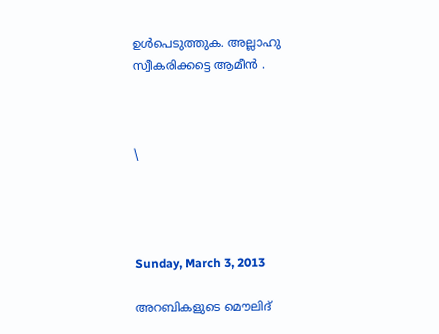ഉള്‍പെടുത്തുക. അല്ലാഹു സ്വീകരിക്കട്ടെ ആമീന്‍ .



\




Sunday, March 3, 2013

അറബികളുടെ മൌലിദ്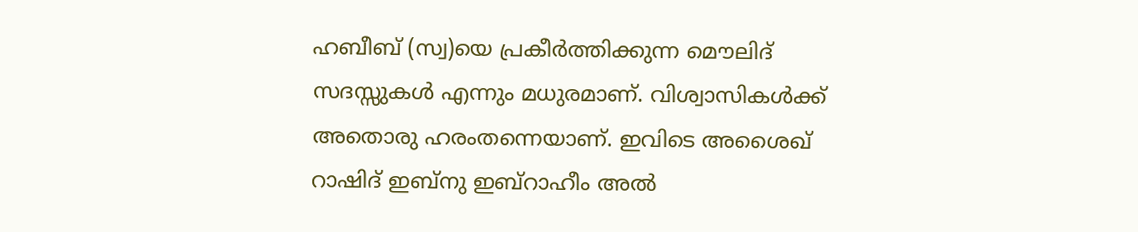ഹബീബ് (സ്വ)യെ പ്രകീര്‍ത്തിക്കുന്ന മൌലിദ് സദസ്സുകള്‍ എന്നും മധുരമാണ്. വിശ്വാസികള്‍ക്ക് അതൊരു ഹരംതന്നെയാണ്. ഇവിടെ അശൈഖ് റാഷിദ് ഇബ്നു ഇബ്റാഹീം അല്‍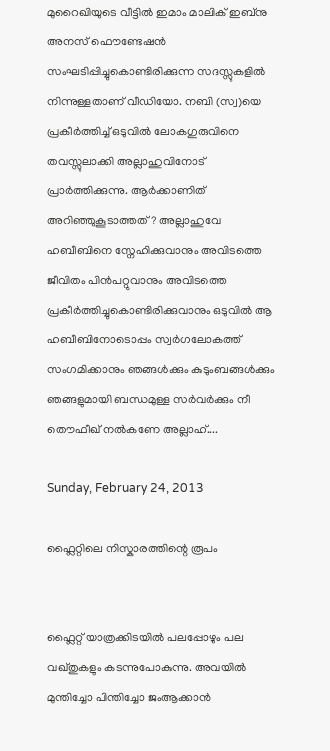മുറൈഖിയുടെ വീട്ടില്‍ ഇമാം മാലിക് ഇബ്നു അനസ് ഫൌണ്ടേഷന്‍ സംഘടിപ്പിച്ചുകൊണ്ടിരിക്കുന്ന സദസ്സുകളില്‍ നിന്നുള്ളതാണ് വീഡിയോ. നബി (സ്വ)യെ പ്രകീര്‍ത്തിച്ച് ഒടുവില്‍ ലോകഗുരുവിനെ തവസ്സുലാക്കി അല്ലാഹുവിനോട് പ്രാര്‍ത്തിക്കുന്നു. ആര്‍ക്കാണിത് അറിഞ്ഞുകൂടാത്തത്? അല്ലാഹുവേ ഹബീബിനെ സ്നേഹിക്കുവാനും അവിടത്തെ ജീവിതം പിന്‍പറ്റുവാനും അവിടത്തെ പ്രകീര്‍ത്തിച്ചുകൊണ്ടിരിക്കുവാനും ഒടുവില്‍ ആ ഹബീബിനോടൊപ്പം സ്വര്‍ഗലോകത്ത് സംഗമിക്കാനും ഞങ്ങള്‍ക്കും കുടുംബങ്ങള്‍ക്കും ഞങ്ങളുമായി ബന്ധമുള്ള സര്‍വര്‍ക്കും നീ തൌഫീഖ് നല്‍കണേ അല്ലാഹ്....

Sunday, February 24, 2013

ഫ്ലൈറ്റിലെ നിസ്കാരത്തിന്റെ രൂപം


ഫ്ലൈറ്റ് യാത്രക്കിടയില്‍ പലപ്പോഴും പല വഖ്തുകളും കടന്നുപോകുന്നു. അവയില്‍ മുന്തിച്ചോ പിന്തിച്ചോ ജംആക്കാന്‍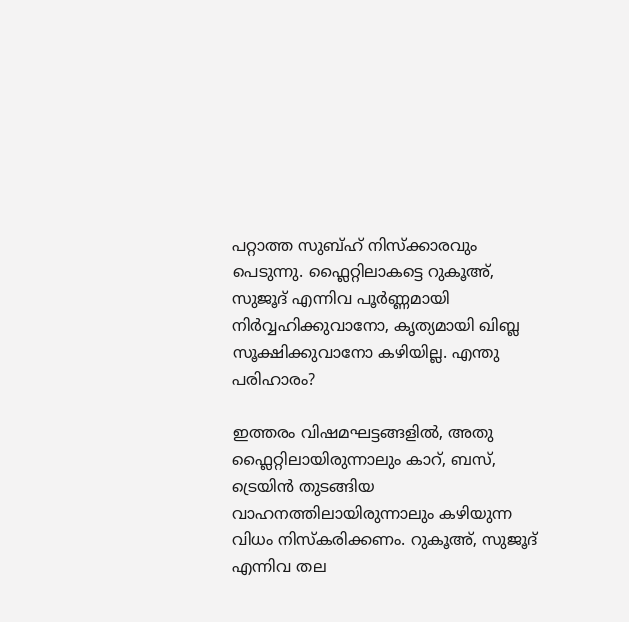പറ്റാത്ത സുബ്ഹ് നിസ്ക്കാരവും പെടുന്നു. ഫ്ലൈറ്റിലാകട്ടെ റുകൂഅ്, സുജൂദ് എന്നിവ പൂര്‍ണ്ണമായി നിര്‍വ്വഹിക്കുവാനോ, കൃത്യമായി ഖിബ്ല സൂക്ഷിക്കുവാനോ കഴിയില്ല. എന്തു പരിഹാരം?

ഇത്തരം വിഷമഘട്ടങ്ങളില്‍, അതു ഫ്ലൈറ്റിലായിരുന്നാലും കാറ്, ബസ്, ട്രെയിന്‍ തുടങ്ങിയ വാഹനത്തിലായിരുന്നാലും കഴിയുന്ന വിധം നിസ്കരിക്കണം. റുകൂഅ്, സുജൂദ് എന്നിവ തല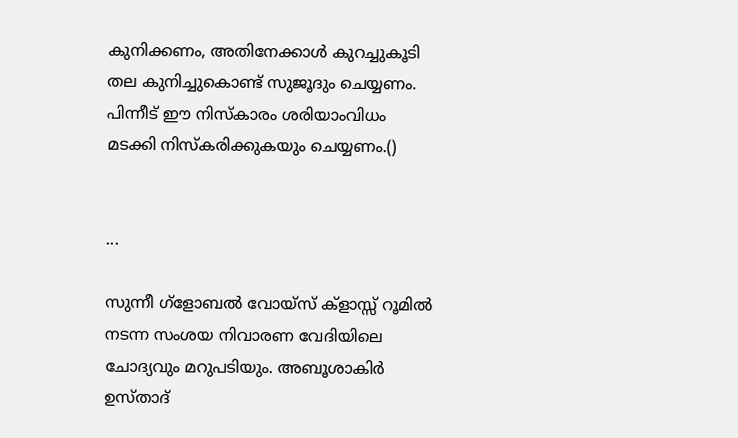കുനിക്കണം, അതിനേക്കാള്‍ കുറച്ചുകൂടി തല കുനിച്ചുകൊണ്ട് സുജൂദും ചെയ്യണം. പിന്നീട് ഈ നിസ്കാരം ശരിയാംവിധം മടക്കി നിസ്കരിക്കുകയും ചെയ്യണം.()


...

സുന്നീ ഗ്ളോബല്‍ വോയ്സ് ക്ളാസ്സ് റൂമില്‍ നടന്ന സംശയ നിവാരണ വേദിയിലെ ചോദ്യവും മറുപടിയും. അബൂശാകിര്‍ ഉസ്താദ്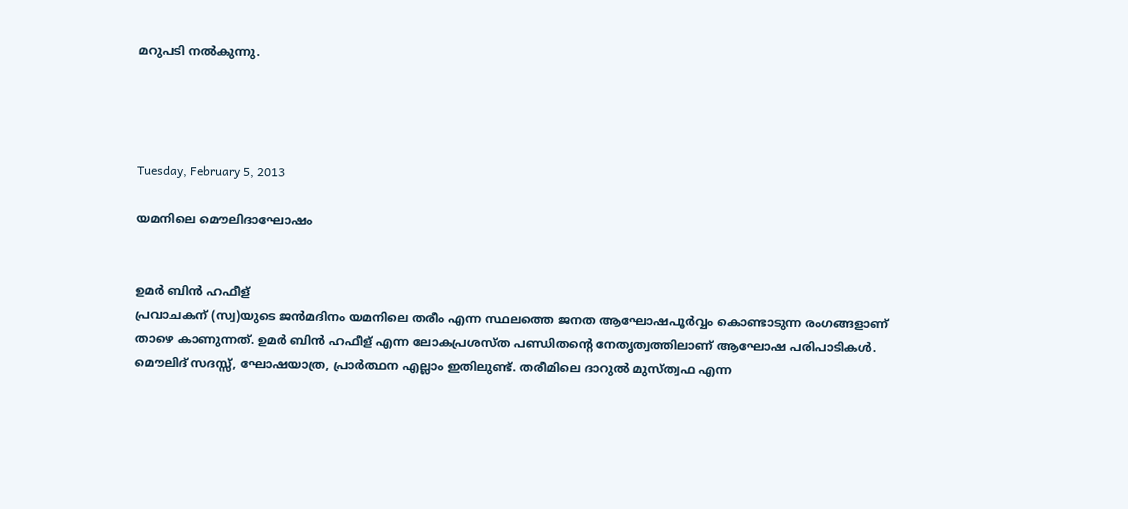മറുപടി നല്‍കുന്നു.




Tuesday, February 5, 2013

യമനിലെ മൌലിദാഘോഷം


ഉമര്‍ ബിന്‍ ഹഫീള്
പ്രവാചകന് (സ്വ)യുടെ ജന്‍മദിനം യമനിലെ തരീം എന്ന സ്ഥലത്തെ ജനത ആഘോഷപൂര്‍വ്വം കൊണ്ടാടുന്ന രംഗങ്ങളാണ് താഴെ കാണുന്നത്. ഉമര്‍ ബിന്‍ ഹഫീള് എന്ന ലോകപ്രശസ്ത പണ്ഡിതന്റെ നേതൃത്വത്തിലാണ് ആഘോഷ പരിപാടികള്‍. മൌലിദ് സദസ്സ്, ഘോഷയാത്ര, പ്രാര്‍ത്ഥന എല്ലാം ഇതിലുണ്ട്. തരീമിലെ ദാറുല്‍ മുസ്ത്വഫ എന്ന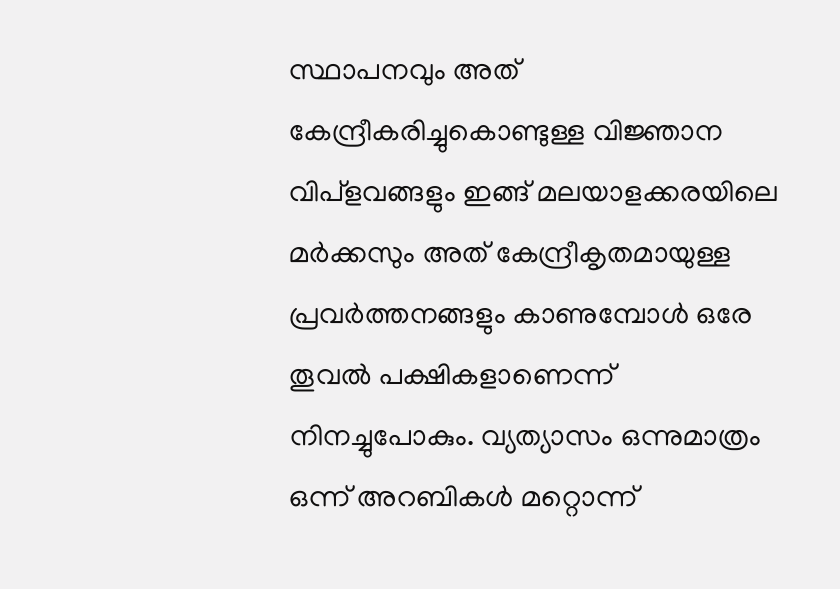സ്ഥാപനവും അത് കേന്ദ്രീകരിച്ചുകൊണ്ടുള്ള വിജ്ഞാന വിപ്ളവങ്ങളും ഇങ്ങ് മലയാളക്കരയിലെ മര്‍ക്കസും അത് കേന്ദ്രീകൃതമായുള്ള പ്രവര്‍ത്തനങ്ങളും കാണുമ്പോള്‍ ഒരേ തൂവല്‍ പക്ഷികളാണെന്ന് നിനച്ചുപോകും. വ്യത്യാസം ഒന്നുമാത്രം ഒന്ന് അറബികള്‍ മറ്റൊന്ന്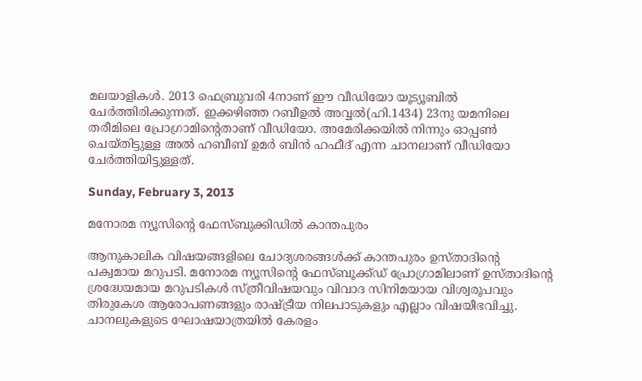മലയാളികള്‍. 2013 ഫെബ്രുവരി 4നാണ് ഈ വീഡിയോ യൂട്യൂബില്‍ ചേര്‍ത്തിരിക്കുന്നത്. ഇക്കഴിഞ്ഞ റബീഉല്‍ അവ്വല്‍(ഹി.1434) 23നു യമനിലെ തരീമിലെ പ്രോഗ്രാമിന്റെതാണ് വീഡിയോ. അമേരിക്കയില്‍ നിന്നും ഓപ്പണ്‍ ചെയ്തിട്ടുള്ള അല്‍ ഹബീബ് ഉമര്‍ ബിന്‍ ഹഫീദ് എന്ന ചാനലാണ് വീഡിയോ ചേര്‍ത്തിയിട്ടുള്ളത്.

Sunday, February 3, 2013

മനോരമ ന്യൂസിന്റെ ഫേസ്ബുക്കിഡില്‍ കാന്തപുരം

ആനുകാലിക വിഷയങ്ങളിലെ ചോദ്യശരങ്ങള്‍ക്ക് കാന്തപുരം ഉസ്താദിന്റെ പക്വമായ മറുപടി. മനോരമ ന്യൂസിന്റെ ഫേസ്ബൂക്ക്ഡ് പ്രോഗ്രാമിലാണ് ഉസ്താദിന്റെ ശ്രദ്ധേയമായ മറുപടികള്‍ സ്ത്രീവിഷയവും വിവാദ സിനിമയായ വിശ്വരൂപവും തിരുകേശ ആരോപണങ്ങളും രാഷ്ട്രീയ നിലപാടുകളും എല്ലാം വിഷയീഭവിച്ചു. ചാനലുകളുടെ ഘോഷയാത്രയില്‍ കേരളം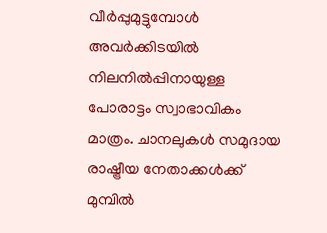വീര്‍പ്പുമുട്ടുമ്പോള്‍ അവര്‍ക്കിടയില്‍ നിലനില്‍പ്പിനായുള്ള പോരാട്ടം സ്വാഭാവികം മാത്രം. ചാനലുകള്‍ സമുദായ രാഷ്ട്രീയ നേതാക്കള്‍ക്ക് മുമ്പില്‍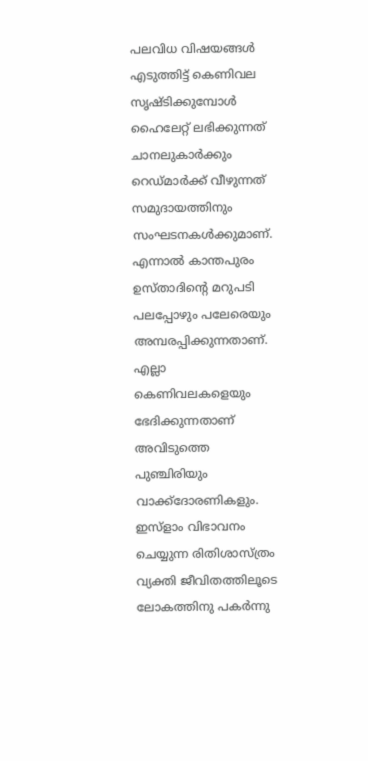പലവിധ വിഷയങ്ങള്‍ എടുത്തിട്ട് കെണിവല സൃഷ്ടിക്കുമ്പോള്‍ ഹൈലേറ്റ് ലഭിക്കുന്നത് ചാനലുകാര്‍ക്കും റെഡ്മാര്‍ക്ക് വീഴുന്നത് സമുദായത്തിനും സംഘടനകള്‍ക്കുമാണ്. എന്നാല്‍ കാന്തപുരം ഉസ്താദിന്റെ മറുപടി പലപ്പോഴും പലേരെയും അമ്പരപ്പിക്കുന്നതാണ്. എല്ലാ കെണിവലകളെയും ഭേദിക്കുന്നതാണ് അവിടുത്തെ പുഞ്ചിരിയും വാക്ക്ദോരണികളും. ഇസ്ളാം വിഭാവനം ചെയ്യുന്ന രിതിശാസ്ത്രം വ്യക്തി ജീവിതത്തിലൂടെ ലോകത്തിനു പകര്‍ന്നു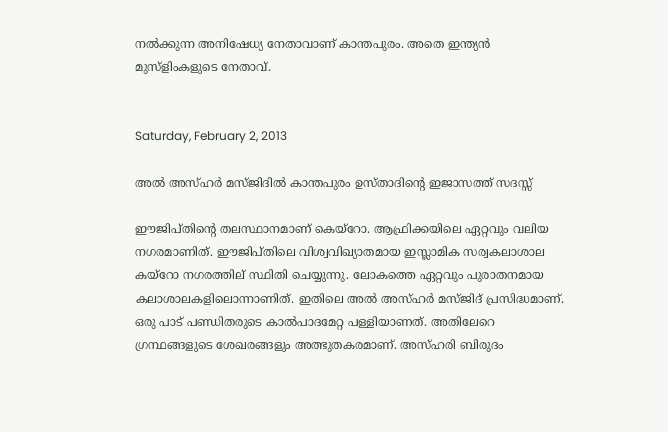നല്‍ക്കുന്ന അനിഷേധ്യ നേതാവാണ് കാന്തപുരം. അതെ ഇന്ത്യന്‍ മുസ്ളിംകളുടെ നേതാവ്.


Saturday, February 2, 2013

അല്‍ അസ്ഹര്‍ മസ്ജിദില്‍ കാന്തപുരം ഉസ്താദിന്റെ ഇജാസത്ത് സദസ്സ്

ഈജിപ്തിന്റെ തലസ്ഥാനമാണ് കെയ്‌റോ. ആഫ്രിക്കയിലെ ഏറ്റവും വലിയ നഗരമാണിത്. ഈജിപ്തിലെ വിശ്വവിഖ്യാതമായ ഇസ്ലാമിക സര്വകലാശാല കയ്റോ നഗരത്തില് സ്ഥിതി ചെയ്യുന്നു. ലോകത്തെ ഏറ്റവും പുരാതനമായ കലാശാലകളിലൊന്നാണിത്. ഇതിലെ അല്‍ അസ്ഹര്‍ മസ്ജിദ് പ്രസിദ്ധമാണ്. ഒരു പാട് പണ്ഡിതരുടെ കാല്‍പാദമേറ്റ പള്ളിയാണത്. അതിലേറെ ഗ്രന്ഥങ്ങളുടെ ശേഖരങ്ങളും അത്ഭുതകരമാണ്. അസ്ഹരി ബിരുദം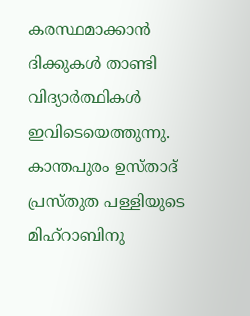കരസ്ഥമാക്കാന്‍ ദിക്കുകള്‍ താണ്ടി വിദ്യാര്‍ത്ഥികള്‍ ഇവിടെയെത്തുന്നു. കാന്തപുരം ഉസ്താദ് പ്രസ്തുത പള്ളിയുടെ മിഹ്റാബിനു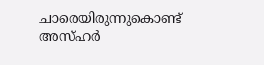ചാരെയിരുന്നുകൊണ്ട് അസ്ഹര്‍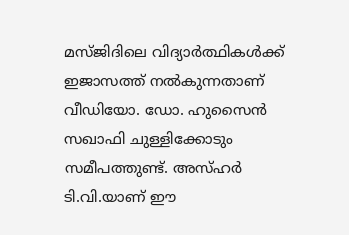മസ്ജിദിലെ വിദ്യാര്‍ത്ഥികള്‍ക്ക് ഇജാസത്ത് നല്‍കുന്നതാണ് വീഡിയോ. ഡോ. ഹുസൈന്‍ സഖാഫി ചുള്ളിക്കോടും സമീപത്തുണ്ട്. അസ്ഹര്‍ ടി.വി.യാണ് ഈ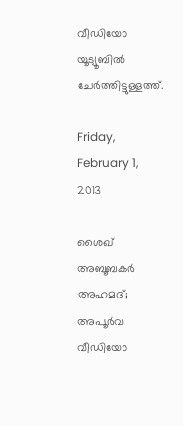വീഡിയോ യൂട്യൂബില്‍ ചേര്‍ത്തിട്ടുള്ളത്ത്.

Friday, February 1, 2013

ശൈഖ് അബൂബകര്‍ അഹമദ്; അപൂര്‍വ വീഡിയോ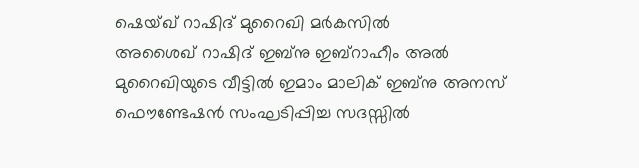ഷെയ്ഖ്‌ റാഷിദ് മുറൈഖി മര്‍കസില്‍
അശൈഖ് റാഷിദ് ഇബ്നു ഇബ്റാഹീം അല്‍ മുറൈഖിയുടെ വീട്ടില്‍ ഇമാം മാലിക് ഇബ്നു അനസ് ഫൌണ്ടേഷന്‍ സംഘടിപ്പിച്ച സദസ്സില്‍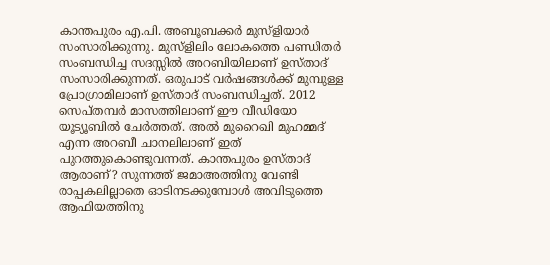കാന്തപുരം എ.പി. അബൂബക്കര്‍ മുസ്ളിയാര്‍ സംസാരിക്കുന്നു. മുസ്ളിലിം ലോകത്തെ പണ്ഡിതര്‍ സംബന്ധിച്ച സദസ്സില്‍ അറബിയിലാണ് ഉസ്താദ് സംസാരിക്കുന്നത്. ഒരുപാട് വര്‍ഷങ്ങള്‍ക്ക് മുമ്പുള്ള പ്രോഗ്രാമിലാണ് ഉസ്താദ് സംബന്ധിച്ചത്. 2012 സെപ്തമ്പര്‍ മാസത്തിലാണ് ഈ വീഡിയോ യൂട്യൂബില്‍ ചേര്‍ത്തത്. അല്‍ മുറൈഖി മുഹമ്മദ് എന്ന അറബീ ചാനലിലാണ് ഇത് പുറത്തുകൊണ്ടുവന്നത്. കാന്തപുരം ഉസ്താദ് ആരാണ്? സുന്നത്ത് ജമാഅത്തിനു വേണ്ടി രാപ്പകലില്ലാതെ ഓടിനടക്കുമ്പോള്‍ അവിടുത്തെ ആഫിയത്തിനു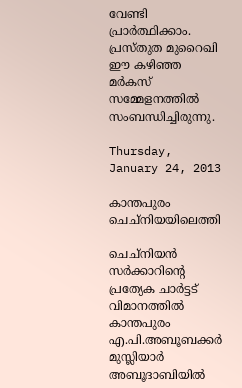വേണ്ടി പ്രാര്‍ത്ഥിക്കാം. പ്രസ്തുത മുറൈഖി ഈ കഴിഞ്ഞ മര്‍കസ് സമ്മേളനത്തില്‍ സംബന്ധിച്ചിരുന്നു.

Thursday, January 24, 2013

കാന്തപുരം ചെച്‌നിയയിലെത്തി

ചെച്നിയന്‍ സര്‍ക്കാറിന്റെ പ്രത്യേക ചാര്‍ട്ടട് വിമാനത്തില്‍ കാന്തപുരം എ.പി.അബൂബക്കര്‍ മുസ്ലിയാര്‍ അബൂദാബിയില്‍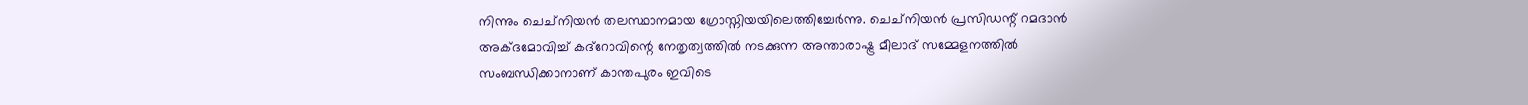നിന്നും ചെച്നിയന്‍ തലസ്ഥാനമായ ഗ്രോസ്നിയയിലെത്തിച്ചേര്‍ന്നു. ചെച്നിയന്‍ പ്രസിഡന്റ് റമദാന്‍ അക്ദമോവിച്ച് കദ്റോവിന്റെ നേതൃത്വത്തില്‍ നടക്കുന്ന അന്താരാഷ്ട്ര മീലാദ് സമ്മേളനത്തില്‍ സംബന്ധിക്കാനാണ് കാന്തപുരം ഇവിടെ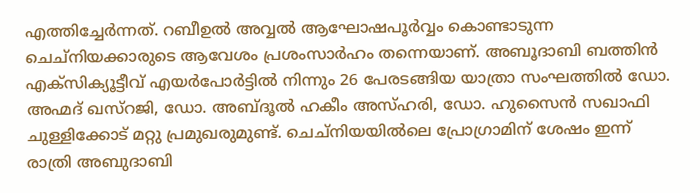എത്തിച്ചേര്‍ന്നത്. റബീഉല്‍ അവ്വല്‍ ആഘോഷപൂര്‍വ്വം കൊണ്ടാടുന്ന ചെച്നിയക്കാരുടെ ആവേശം പ്രശംസാര്‍ഹം തന്നെയാണ്. അബൂദാബി ബത്തിന്‍ എക്സിക്യൂട്ടീവ് എയര്‍പോര്‍ട്ടില്‍ നിന്നും 26 പേരടങ്ങിയ യാത്രാ സംഘത്തില്‍ ഡോ. അഹ്മദ് ഖസ്റജി, ഡോ. അബ്ദൂല്‍ ഹകീം അസ്ഹരി, ഡോ. ഹുസൈന്‍ സഖാഫി ചുള്ളിക്കോട് മറ്റു പ്രമുഖരുമുണ്ട്. ചെച്നിയയില്‍ലെ പ്രോഗ്രാമിന് ശേഷം ഇന്ന് രാത്രി അബുദാബി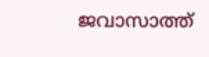ജവാസാത്ത്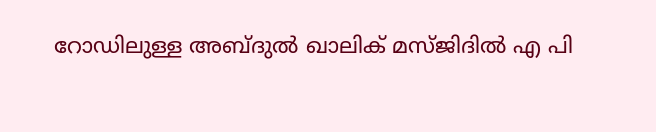റോഡിലുള്ള അബ്ദുല്‍ ഖാലിക് മസ്ജിദില്‍ എ പി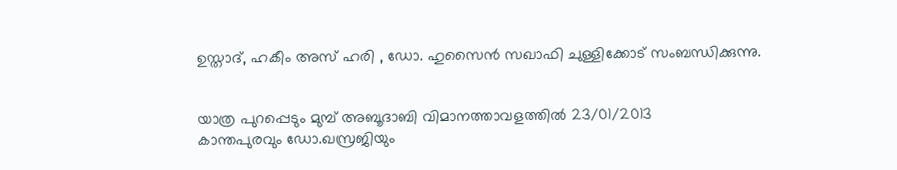ഉസ്താദ്‌, ഹകീം അസ് ഹരി , ഡോ. ഹുസൈന്‍ സഖാഫി ചുള്ളിക്കോട് സംബന്ധിക്കുന്നു.


യാത്ര പുറപ്പെടും മുമ്പ് അബൂദാബി വിമാനത്താവളത്തില്‍ 23/01/2013
കാന്തപുരവും ഡോ.ഖസ്രജിയും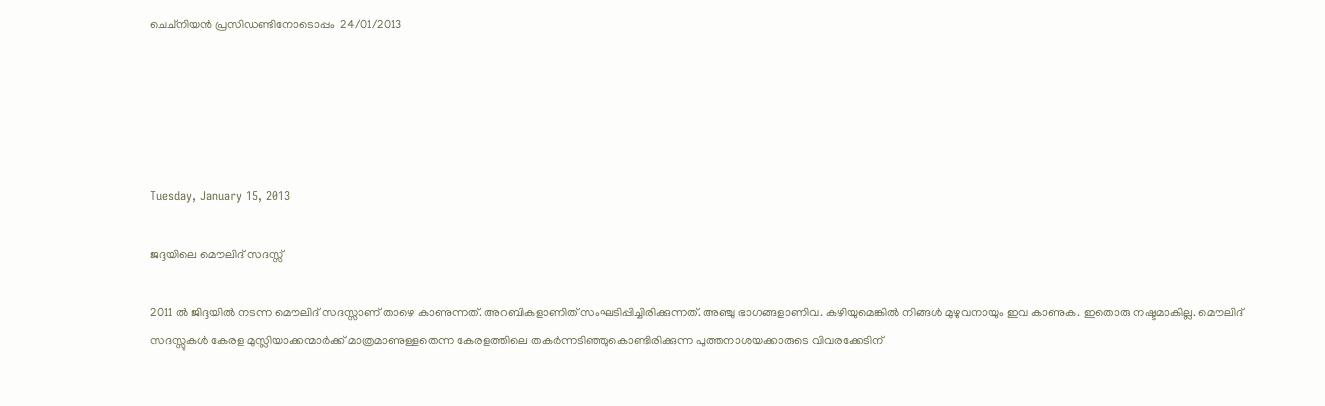ചെച്നിയന്‍ പ്രസിഡണ്ടിനോടൊപ്പം  24/01/2013





Tuesday, January 15, 2013

ജദ്ദയിലെ മൌലിദ് സദസ്സ്

2011 ല്‍ ജിദ്ദയില്‍ നടന്ന മൌലിദ് സദസ്സാണ് താഴെ കാണുന്നത്. അറബികളാണിത് സംഘടിപ്പിച്ചിരിക്കുന്നത്. അഞ്ചു ഭാഗങ്ങളാണിവ. കഴിയുമെങ്കില്‍ നിങ്ങള്‍ മുഴുവനായും ഇവ കാണുക. ഇതൊരു നഷ്ടമാകില്ല. മൌലിദ് സദസ്സുകള്‍ കേരള മുസ്ലിയാക്കന്മാര്‍ക്ക് മാത്രമാണുള്ളതെന്ന കേരളത്തിലെ തകര്‍ന്നടിഞ്ഞുകൊണ്ടിരിക്കുന്ന പുത്തനാശയക്കാരുടെ വിവരക്കേടിന്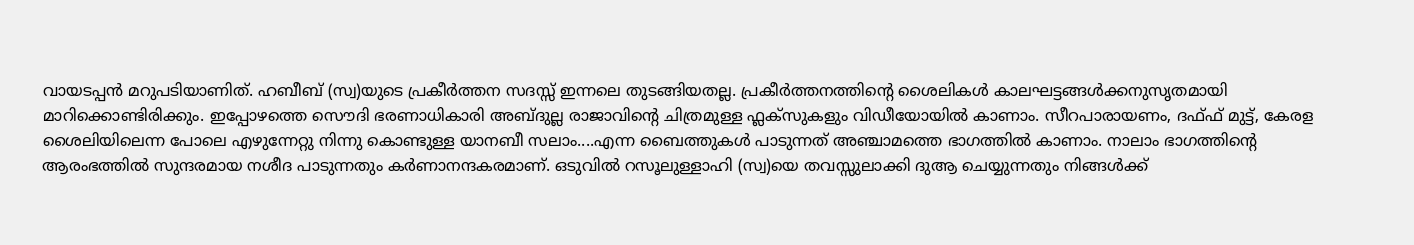വായടപ്പന്‍ മറുപടിയാണിത്. ഹബീബ് (സ്വ)യുടെ പ്രകീര്‍ത്തന സദസ്സ് ഇന്നലെ തുടങ്ങിയതല്ല. പ്രകീര്‍ത്തനത്തിന്റെ ശൈലികള്‍ കാലഘട്ടങ്ങള്‍ക്കനുസൃതമായി മാറിക്കൊണ്ടിരിക്കും. ഇപ്പോഴത്തെ സൌദി ഭരണാധികാരി അബ്ദുല്ല രാജാവിന്റെ ചിത്രമുള്ള ഫ്ലക്സുകളും വിഡീയോയില്‍ കാണാം. സീറപാരായണം, ദഫ്ഫ് മുട്ട്, കേരള ശൈലിയിലെന്ന പോലെ എഴുന്നേറ്റു നിന്നു കൊണ്ടുള്ള യാനബീ സലാം....എന്ന ബൈത്തുകള്‍ പാടുന്നത് അഞ്ചാമത്തെ ഭാഗത്തില്‍ കാണാം. നാലാം ഭാഗത്തിന്റെ ആരംഭത്തില്‍ സുന്ദരമായ നശീദ പാടുന്നതും കര്‍ണാനന്ദകരമാണ്. ഒടുവില്‍ റസൂലുള്ളാഹി (സ്വ)യെ തവസ്സുലാക്കി ദുആ ചെയ്യുന്നതും നിങ്ങള്‍ക്ക്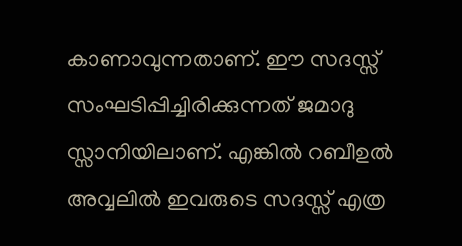കാണാവുന്നതാണ്. ഈ സദസ്സ് സംഘടിപ്പിച്ചിരിക്കുന്നത് ജമാദു സ്സാനിയിലാണ്. എങ്കില്‍ റബീഉല്‍ അവ്വലില്‍ ഇവരുടെ സദസ്സ് എത്ര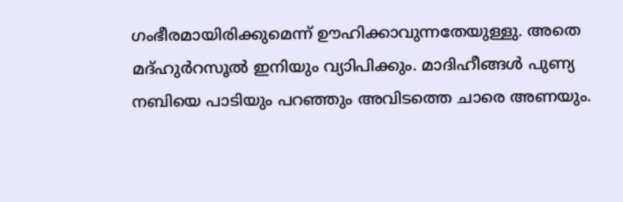ഗംഭീരമായിരിക്കുമെന്ന് ഊഹിക്കാവുന്നതേയുള്ളു. അതെ മദ്ഹുര്‍റസൂല്‍ ഇനിയും വ്യാിപിക്കും. മാദിഹീങ്ങള്‍ പുണ്യ നബിയെ പാടിയും പറഞ്ഞും അവിടത്തെ ചാരെ അണയും.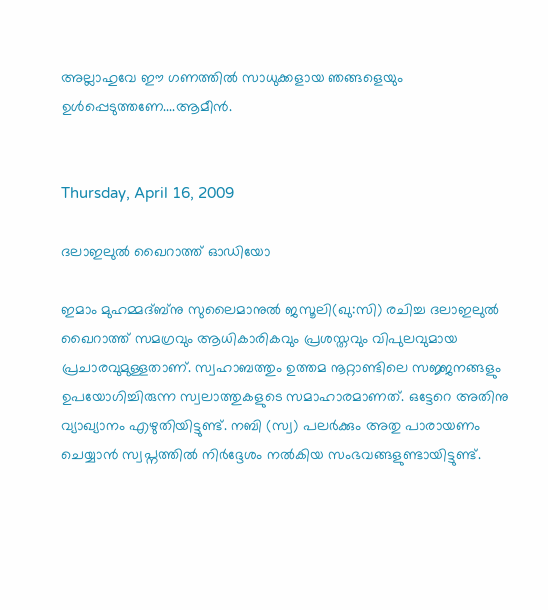അല്ലാഹുവേ ഈ ഗണത്തില്‍ സാധുക്കളായ ഞങ്ങളെയും ഉള്‍പ്പെടുത്തണേ....ആമീന്‍.


Thursday, April 16, 2009

ദലാഇലുല്‍ ഖൈറാത്ത് ഓഡിയോ

ഇമാം മുഹമ്മദ്ബ്നു സുലൈമാനുല്‍ ജസൂലി(ഖു:സി) രചിച്ച ദലാഇലുല്‍ ഖൈറാത്ത് സമഗ്രവും ആധികാരികവും പ്രശസ്തവും വിപുലവുമായ പ്രചാരവുമുള്ളതാണ്. സ്വഹാബത്തും ഉത്തമ നൂറ്റാണ്ടിലെ സജ്ജനങ്ങളും ഉപയോഗിച്ചിരുന്ന സ്വലാത്തുകളുടെ സമാഹാരമാണത്. ഒട്ടേറെ അതിനു വ്യാഖ്യാനം എഴുതിയിട്ടുണ്ട്. നബി (സ്വ) പലര്‍ക്കും അതു പാരായണം ചെയ്യാന്‍ സ്വപ്നത്തില്‍ നിര്‍ദ്ദേശം നല്‍കിയ സംഭവങ്ങളുണ്ടായിട്ടുണ്ട്.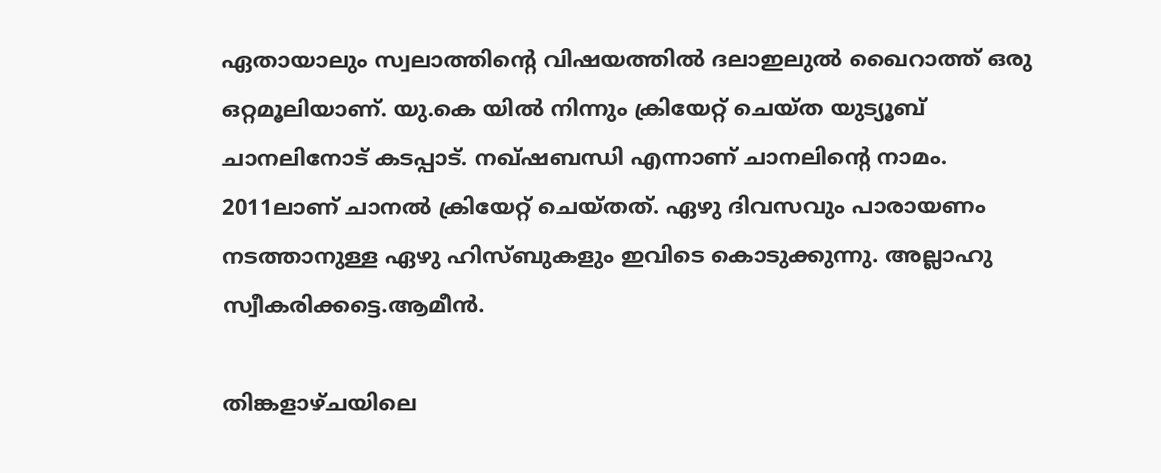ഏതായാലും സ്വലാത്തിന്റെ വിഷയത്തില്‍ ദലാഇലുല്‍ ഖൈറാത്ത് ഒരു ഒറ്റമൂലിയാണ്. യു.കെ യില്‍ നിന്നും ക്രിയേറ്റ് ചെയ്ത യുട്യൂബ് ചാനലിനോട് കടപ്പാട്. നഖ്ഷബന്ധി എന്നാണ് ചാനലിന്‍റെ നാമം. 2011ലാണ് ചാനല്‍ ക്രിയേറ്റ് ചെയ്തത്. ഏഴു ദിവസവും പാരായണം നടത്താനുള്ള ഏഴു ഹിസ്ബുകളും ഇവിടെ കൊടുക്കുന്നു. അല്ലാഹു സ്വീകരിക്കട്ടെ.ആമീന്‍.

തിങ്കളാഴ്‌ചയിലെ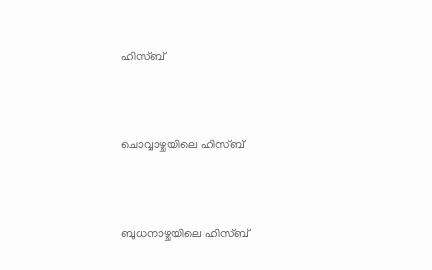ഹിസ്ബ്



ചൊവ്വാഴ്ചയിലെ ഹിസ്ബ്



ബുധനാഴ്ചയിലെ ഹിസ്ബ്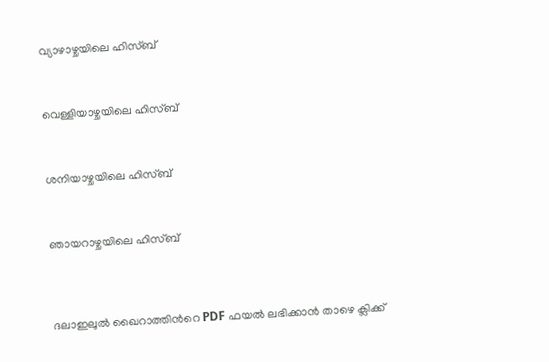വ്യാഴാഴ്ചയിലെ ഹിസ്ബ്



വെള്ളിയാഴ്ചയിലെ ഹിസ്ബ്



ശനിയാഴ്ചയിലെ ഹിസ്ബ്



ഞായറാഴ്ചയിലെ ഹിസ്ബ്




ദലാഇലുല്‍ ഖൈറാത്തിന്‍റെ PDF ഫയല്‍ ലഭിക്കാന്‍ താഴെ ക്ലിക്ക്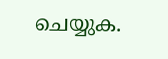ചെയ്യുക.